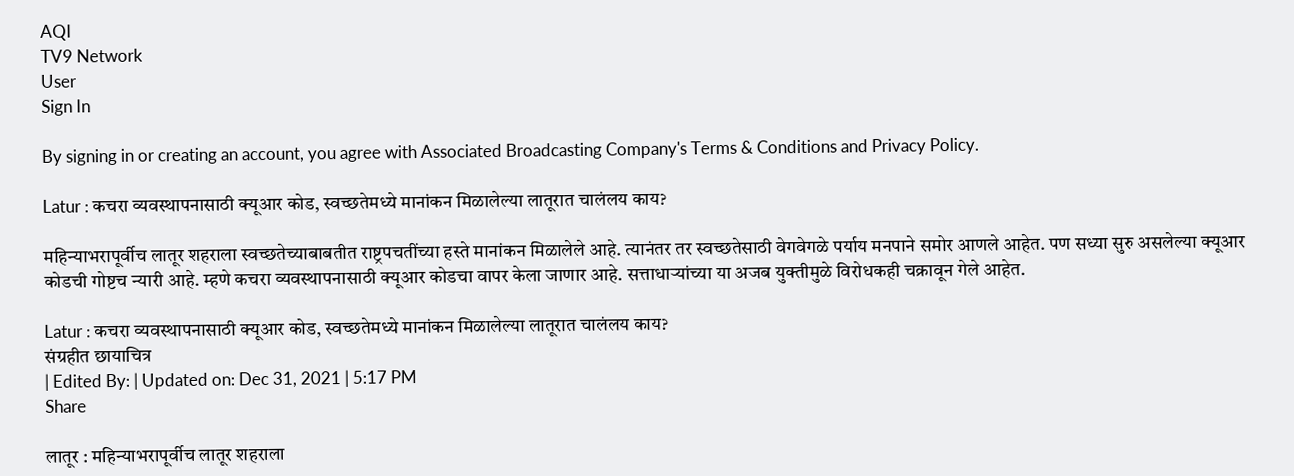AQI
TV9 Network
User
Sign In

By signing in or creating an account, you agree with Associated Broadcasting Company's Terms & Conditions and Privacy Policy.

Latur : कचरा व्यवस्थापनासाठी क्यूआर कोड, स्वच्छतेमध्ये मानांकन मिळालेल्या लातूरात चालंलय काय?

महिन्याभरापूर्वीच लातूर शहराला स्वच्छतेच्याबाबतीत राष्ट्रपचतींच्या हस्ते मानांकन मिळालेले आहे. त्यानंतर तर स्वच्छतेसाठी वेगवेगळे पर्याय मनपाने समोर आणले आहेत. पण सध्या सुरु असलेल्या क्यूआर कोडची गोष्टच न्यारी आहे. म्हणे कचरा व्यवस्थापनासाठी क्यूआर कोडचा वापर केला जाणार आहे. सत्ताधाऱ्यांच्या या अजब युक्तीमुळे विरोधकही चक्रावून गेले आहेत.

Latur : कचरा व्यवस्थापनासाठी क्यूआर कोड, स्वच्छतेमध्ये मानांकन मिळालेल्या लातूरात चालंलय काय?
संग्रहीत छायाचित्र
| Edited By: | Updated on: Dec 31, 2021 | 5:17 PM
Share

लातूर : महिन्याभरापूर्वीच लातूर शहराला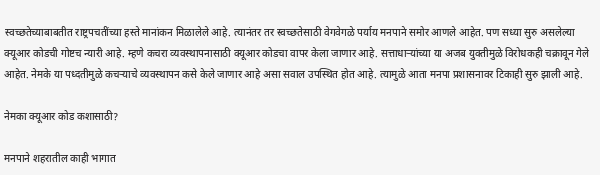स्वच्छतेच्याबाबतीत राष्ट्रपचतींच्या हस्ते मानांकन मिळालेले आहे. त्यानंतर तर स्वच्छतेसाठी वेगवेगळे पर्याय मनपाने समोर आणले आहेत. पण सध्या सुरु असलेल्या क्यूआर कोडची गोष्टच न्यारी आहे. म्हणे कचरा व्यवस्थापनासाठी क्यूआर कोडचा वापर केला जाणार आहे. सत्ताधाऱ्यांच्या या अजब युक्तीमुळे विरोधकही चक्रावून गेले आहेत. नेमके या पध्दतीमुळे कचऱ्याचे व्यवस्थापन कसे केले जाणार आहे असा सवाल उपस्थित होत आहे. त्यामुळे आता मनपा प्रशासनावर टिकाही सुरु झाली आहे.

नेमका क्यूआर कोड कशासाठी?

मनपाने शहरातील काही भागात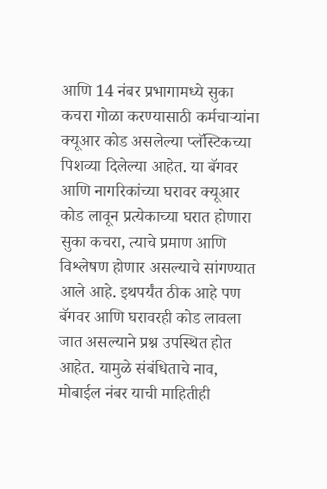आणि 14 नंबर प्रभागामध्ये सुका कचरा गोळा करण्यासाठी कर्मचाऱ्यांना क्यूआर कोड असलेल्या प्लॅस्टिकच्या पिशव्या दिलेल्या आहेत. या बॅगवर आणि नागरिकांच्या घरावर क्यूआर कोड लावून प्रत्येकाच्या घरात होणारा सुका कचरा, त्याचे प्रमाण आणि विश्लेषण होणार असल्याचे सांगण्यात आले आहे. इथपर्यंत ठीक आहे पण बॅगवर आणि घरावरही कोड लावला जात असल्याने प्रश्न उपस्थित होत आहेत. यामुळे संबंधिताचे नाव, मोबाईल नंबर याची माहितीही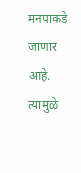मनपाकडे जाणार आहे. त्यामुळे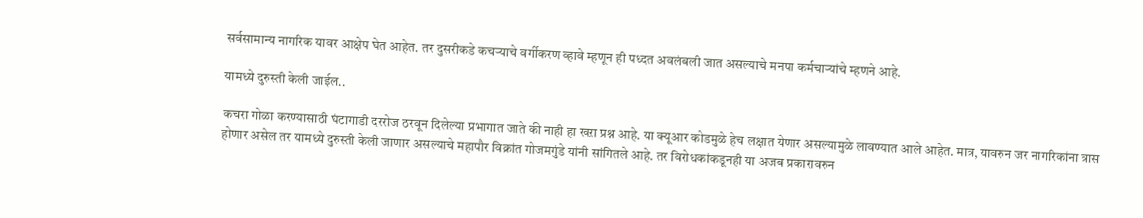सर्वसामान्य नागरिक यावर आक्षेप घेत आहेत. तर दुसरीकडे कचऱ्याचे वर्गीकरण व्हावे म्हणून ही पध्दत अवलंबली जात असल्याचे मनपा कर्मचाऱ्यांचे म्हणने आहे.

यामध्ये दुरुस्ती केली जाईल..

कचरा गोळा करण्यासाठी घंटागाडी दररोज ठरवून दिलेल्या प्रभागात जाते की नाही हा खऱा प्रश्न आहे. या क्यूआर कोडमुळे हेच लक्षात येणार असल्यामुळे लावण्यात आले आहेत. मात्र, यावरुन जर नागरिकांना त्रास होणार असेल तर यामध्ये दुरुस्ती केली जाणार असल्याचे महापौर विक्रांत गोजमगुंडे यांनी सांगितले आहे. तर विरोधकांकडूनही या अजब प्रकारावरुन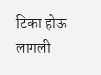टिका होऊ लागली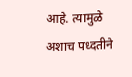आहे. त्यामुळे अशाच पध्दतीने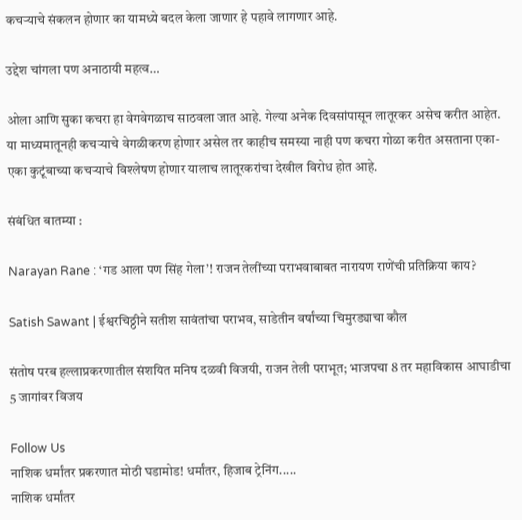कचऱ्याचे संकलन होणार का यामध्ये बदल केला जाणार हे पहावे लागणार आहे.

उद्देश चांगला पण अनाठायी महत्व…

ओला आणि सुका कचरा हा वेगवेगळाच साठवला जात आहे. गेल्या अनेक दिवसांपासून लातूरकर असेच करीत आहेत. या माध्यमातूनही कचऱ्याचे वेगळीकरण होणार असेल तर काहीच समस्या नाही पण कचरा गोळा करीत असताना एका-एका कुटूंबाच्या कचऱ्याचे विश्लेषण होणार यालाच लातूरकरांचा देखील विरोध होत आहे.

संबंधित बातम्या :

Narayan Rane : ‘गड आला पण सिंह गेला’! राजन तेलींच्या पराभवाबाबत नारायण राणेंची प्रतिक्रिया काय?

Satish Sawant | ईश्वरचिठ्ठीने सतीश सावंतांचा पराभव, साडेतीन वर्षांच्या चिमुरड्याचा कौल

संतोष परब हल्लाप्रकरणातील संशयित मनिष दळवी विजयी, राजन तेली पराभूत; भाजपचा 8 तर महाविकास आघाडीचा 5 जागांवर विजय

Follow Us
नाशिक धर्मांतर प्रकरणात मोठी घडामोड! धर्मांतर, हिजाब ट्रेनिंग.....
नाशिक धर्मांतर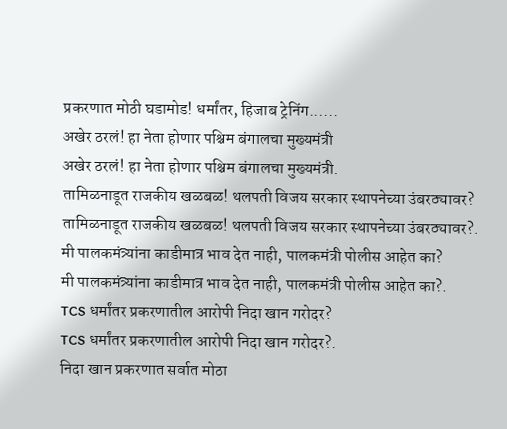प्रकरणात मोठी घडामोड! धर्मांतर, हिजाब ट्रेनिंग......
अखेर ठरलं! हा नेता होणार पश्चिम बंगालचा मुख्यमंत्री
अखेर ठरलं! हा नेता होणार पश्चिम बंगालचा मुख्यमंत्री.
तामिळनाडूत राजकीय खळबळ! थलपती विजय सरकार स्थापनेच्या उंबरठ्यावर?
तामिळनाडूत राजकीय खळबळ! थलपती विजय सरकार स्थापनेच्या उंबरठ्यावर?.
मी पालकमंत्र्यांना काडीमात्र भाव देत नाही, पालकमंत्री पोलीस आहेत का?
मी पालकमंत्र्यांना काडीमात्र भाव देत नाही, पालकमंत्री पोलीस आहेत का?.
TCS धर्मांतर प्रकरणातील आरोपी निदा खान गरोदर?
TCS धर्मांतर प्रकरणातील आरोपी निदा खान गरोदर?.
निदा खान प्रकरणात सर्वात मोठा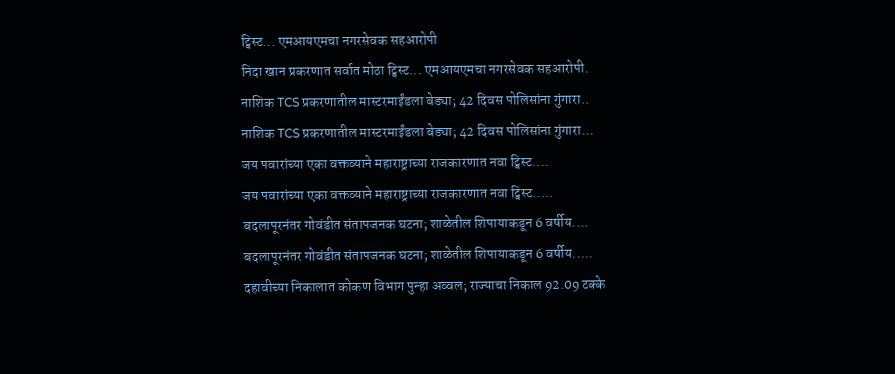ट्विस्ट... एमआयएमचा नगरसेवक सहआरोपी
निदा खान प्रकरणात सर्वात मोठा ट्विस्ट... एमआयएमचा नगरसेवक सहआरोपी.
नाशिक TCS प्रकरणातील मास्टरमाईंडला बेड्या; 42 दिवस पोलिसांना गुंगारा..
नाशिक TCS प्रकरणातील मास्टरमाईंडला बेड्या; 42 दिवस पोलिसांना गुंगारा...
जय पवारांच्या एका वक्तव्याने महाराष्ट्राच्या राजकारणात नवा ट्विस्ट....
जय पवारांच्या एका वक्तव्याने महाराष्ट्राच्या राजकारणात नवा ट्विस्ट.....
बदलापूरनंतर गोवंडीत संतापजनक घटना; शाळेतील शिपायाकडून 6 वर्षीय....
बदलापूरनंतर गोवंडीत संतापजनक घटना; शाळेतील शिपायाकडून 6 वर्षीय.....
दहावीच्या निकालात कोकण विभाग पुन्हा अव्वल; राज्याचा निकाल 92.09 टक्के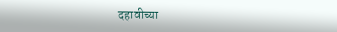दहावीच्या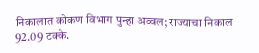निकालात कोकण विभाग पुन्हा अव्वल; राज्याचा निकाल 92.09 टक्के.